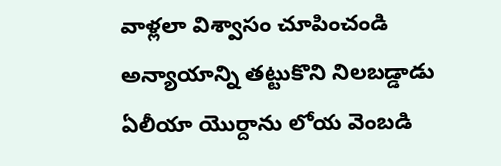వాళ్లలా విశ్వాసం చూపించండి
అన్యాయాన్ని తట్టుకొని నిలబడ్డాడు
ఏలీయా యొర్దాను లోయ వెంబడి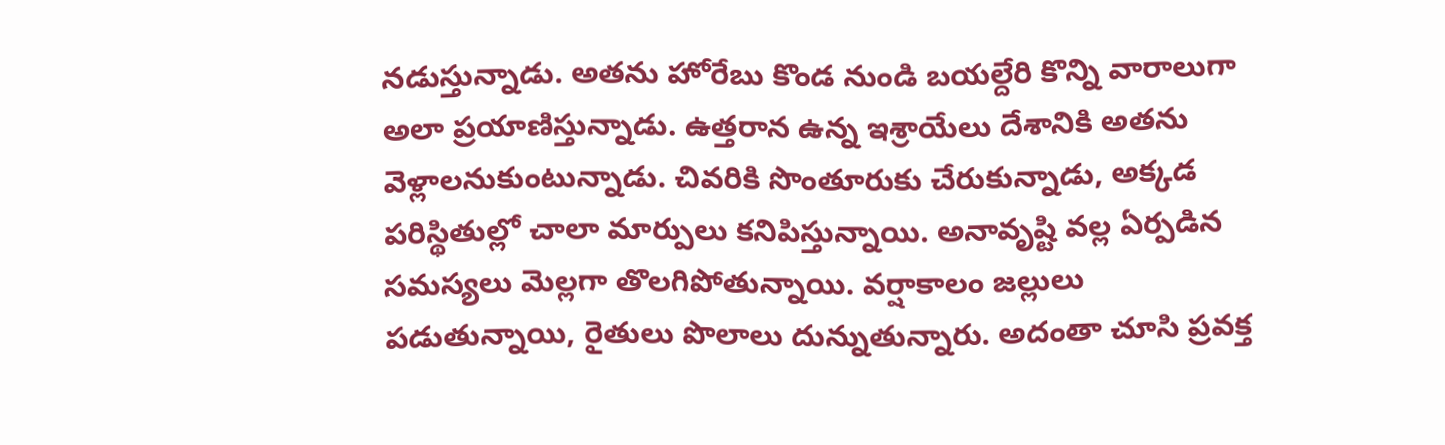నడుస్తున్నాడు. అతను హోరేబు కొండ నుండి బయల్దేరి కొన్ని వారాలుగా అలా ప్రయాణిస్తున్నాడు. ఉత్తరాన ఉన్న ఇశ్రాయేలు దేశానికి అతను వెళ్లాలనుకుంటున్నాడు. చివరికి సొంతూరుకు చేరుకున్నాడు, అక్కడ పరిస్థితుల్లో చాలా మార్పులు కనిపిస్తున్నాయి. అనావృష్టి వల్ల ఏర్పడిన సమస్యలు మెల్లగా తొలగిపోతున్నాయి. వర్షాకాలం జల్లులు పడుతున్నాయి, రైతులు పొలాలు దున్నుతున్నారు. అదంతా చూసి ప్రవక్త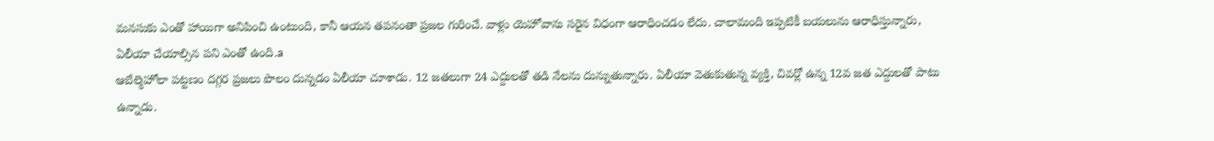మనసుకు ఎంతో హాయిగా అనిపించి ఉంటుంది, కానీ ఆయన తపనంతా ప్రజల గురించే. వాళ్లు యెహోవాను సరైన విధంగా ఆరాధించడం లేదు. చాలామంది ఇప్పటికీ బయలును ఆరాధిస్తున్నారు, ఏలీయా చేయాల్సిన పని ఎంతో ఉంది.a
ఆబేల్మెహోలా పట్టణం దగ్గర ప్రజలు పొలం దున్నడం ఏలీయా చూశాడు. 12 జతలుగా 24 ఎద్దులతో తడి నేలను దున్నుతున్నారు. ఏలీయా వెతుకుతున్న వ్యక్తి, చివర్లో ఉన్న 12వ జత ఎద్దులతో పాటు ఉన్నాడు.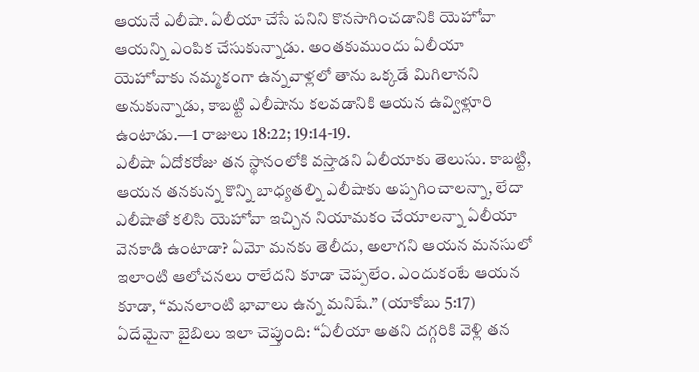ఆయనే ఎలీషా. ఏలీయా చేసే పనిని కొనసాగించడానికి యెహోవా ఆయన్ని ఎంపిక చేసుకున్నాడు. అంతకుముందు ఏలీయా యెహోవాకు నమ్మకంగా ఉన్నవాళ్లలో తాను ఒక్కడే మిగిలానని అనుకున్నాడు, కాబట్టి ఎలీషాను కలవడానికి ఆయన ఉవ్విళ్లూరి ఉంటాడు.—1 రాజులు 18:22; 19:14-19.
ఎలీషా ఏదోకరోజు తన స్థానంలోకి వస్తాడని ఏలీయాకు తెలుసు. కాబట్టి, ఆయన తనకున్న కొన్ని బాధ్యతల్ని ఎలీషాకు అప్పగించాలన్నా, లేదా ఎలీషాతో కలిసి యెహోవా ఇచ్చిన నియామకం చేయాలన్నా ఏలీయా వెనకాడి ఉంటాడా? ఏమో మనకు తెలీదు, అలాగని ఆయన మనసులో ఇలాంటి ఆలోచనలు రాలేదని కూడా చెప్పలేం. ఎందుకంటే ఆయన కూడా, “మనలాంటి భావాలు ఉన్న మనిషే.” (యాకోబు 5:17) ఏదేమైనా బైబిలు ఇలా చెప్తుంది: “ఏలీయా అతని దగ్గరికి వెళ్లి తన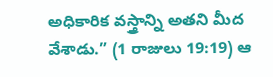అధికారిక వస్త్రాన్ని అతని మీద వేశాడు.” (1 రాజులు 19:19) ఆ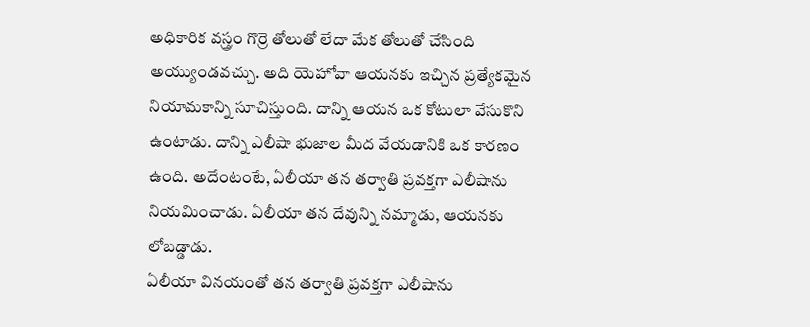అధికారిక వస్త్రం గొర్రె తోలుతో లేదా మేక తోలుతో చేసింది అయ్యుండవచ్చు. అది యెహోవా ఆయనకు ఇచ్చిన ప్రత్యేకమైన నియామకాన్ని సూచిస్తుంది. దాన్ని ఆయన ఒక కోటులా వేసుకొని ఉంటాడు. దాన్ని ఎలీషా భుజాల మీద వేయడానికి ఒక కారణం ఉంది. అదేంటంటే, ఏలీయా తన తర్వాతి ప్రవక్తగా ఎలీషాను నియమించాడు. ఏలీయా తన దేవున్ని నమ్మాడు, ఆయనకు లోబడ్డాడు.
ఏలీయా వినయంతో తన తర్వాతి ప్రవక్తగా ఎలీషాను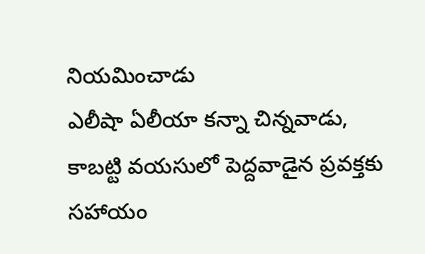నియమించాడు
ఎలీషా ఏలీయా కన్నా చిన్నవాడు, కాబట్టి వయసులో పెద్దవాడైన ప్రవక్తకు సహాయం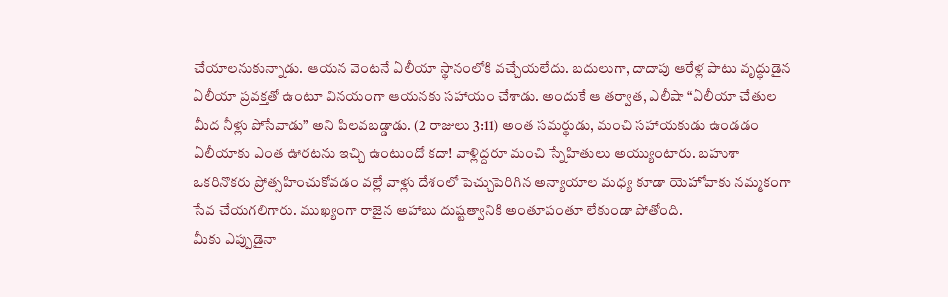చేయాలనుకున్నాడు. ఆయన వెంటనే ఏలీయా స్థానంలోకి వచ్చేయలేదు. బదులుగా, దాదాపు ఆరేళ్ల పాటు వృద్ధుడైన ఏలీయా ప్రవక్తతో ఉంటూ వినయంగా ఆయనకు సహాయం చేశాడు. అందుకే ఆ తర్వాత, ఎలీషా “ఏలీయా చేతుల మీద నీళ్లు పోసేవాడు” అని పిలవబడ్డాడు. (2 రాజులు 3:11) అంత సమర్థుడు, మంచి సహాయకుడు ఉండడం ఏలీయాకు ఎంత ఊరటను ఇచ్చి ఉంటుందో కదా! వాళ్లిద్దరూ మంచి స్నేహితులు అయ్యుంటారు. బహుశా ఒకరినొకరు ప్రోత్సహించుకోవడం వల్లే వాళ్లు దేశంలో పెచ్చుపెరిగిన అన్యాయాల మధ్య కూడా యెహోవాకు నమ్మకంగా సేవ చేయగలిగారు. ముఖ్యంగా రాజైన అహాబు దుష్టత్వానికి అంతూపంతూ లేకుండా పోతోంది.
మీకు ఎప్పుడైనా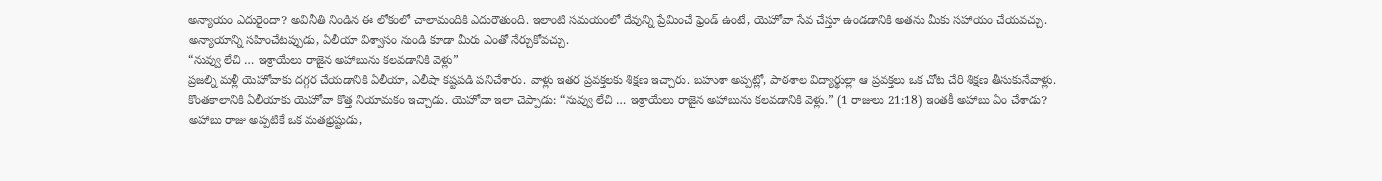అన్యాయం ఎదురైందా? అవినీతి నిండిన ఈ లోకంలో చాలామందికి ఎదురౌతుంది. ఇలాంటి సమయంలో దేవున్ని ప్రేమించే ఫ్రెండ్ ఉంటే, యెహోవా సేవ చేస్తూ ఉండడానికి అతను మీకు సహాయం చేయవచ్చు. అన్యాయాన్ని సహించేటప్పుడు, ఏలీయా విశ్వాసం నుండి కూడా మీరు ఎంతో నేర్చుకోవచ్చు.
“నువ్వు లేచి … ఇశ్రాయేలు రాజైన అహాబును కలవడానికి వెళ్లు”
ప్రజల్ని మళ్లీ యెహోవాకు దగ్గర చేయడానికి ఏలీయా, ఎలీషా కష్టపడి పనిచేశారు. వాళ్లు ఇతర ప్రవక్తలకు శిక్షణ ఇచ్చారు. బహుశా అప్పట్లో, పాఠశాల విద్యార్థుల్లా ఆ ప్రవక్తలు ఒక చోట చేరి శిక్షణ తీసుకునేవాళ్లు. కొంతకాలానికి ఏలీయాకు యెహోవా కొత్త నియామకం ఇచ్చాడు. యెహోవా ఇలా చెప్పాడు: “నువ్వు లేచి … ఇశ్రాయేలు రాజైన అహాబును కలవడానికి వెళ్లు.” (1 రాజులు 21:18) ఇంతకీ అహాబు ఏం చేశాడు?
అహాబు రాజు అప్పటికే ఒక మతభ్రష్టుడు,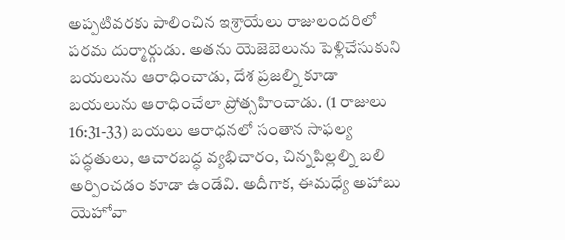అప్పటివరకు పాలించిన ఇశ్రాయేలు రాజులందరిలో పరమ దుర్మార్గుడు. అతను యెజెబెలును పెళ్లిచేసుకుని బయలును ఆరాధించాడు, దేశ ప్రజల్ని కూడా బయలును ఆరాధించేలా ప్రోత్సహించాడు. (1 రాజులు 16:31-33) బయలు ఆరాధనలో సంతాన సాఫల్య పద్ధతులు, ఆచారబద్ధ వ్యభిచారం, చిన్నపిల్లల్ని బలి అర్పించడం కూడా ఉండేవి. అదీగాక, ఈమధ్యే అహాబు యెహోవా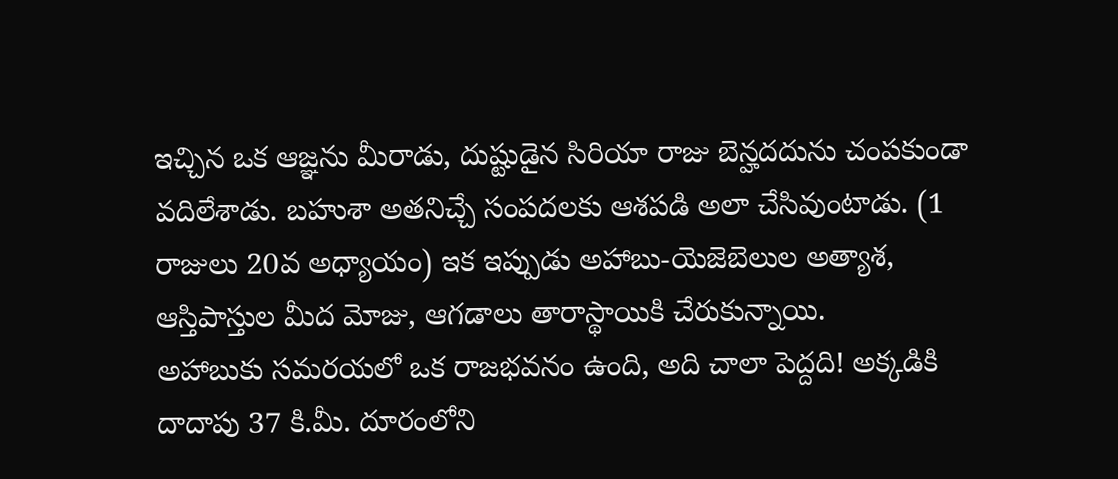ఇచ్చిన ఒక ఆజ్ఞను మీరాడు, దుష్టుడైన సిరియా రాజు బెన్హదదును చంపకుండా వదిలేశాడు. బహుశా అతనిచ్చే సంపదలకు ఆశపడి అలా చేసివుంటాడు. (1 రాజులు 20వ అధ్యాయం) ఇక ఇప్పుడు అహాబు-యెజెబెలుల అత్యాశ, ఆస్తిపాస్తుల మీద మోజు, ఆగడాలు తారాస్థాయికి చేరుకున్నాయి.
అహాబుకు సమరయలో ఒక రాజభవనం ఉంది, అది చాలా పెద్దది! అక్కడికి దాదాపు 37 కి.మీ. దూరంలోని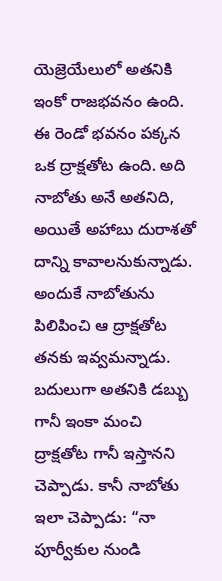యెజ్రెయేలులో అతనికి ఇంకో రాజభవనం ఉంది. ఈ రెండో భవనం పక్కన ఒక ద్రాక్షతోట ఉంది. అది నాబోతు అనే అతనిది, అయితే అహాబు దురాశతో దాన్ని కావాలనుకున్నాడు. అందుకే నాబోతును పిలిపించి ఆ ద్రాక్షతోట తనకు ఇవ్వమన్నాడు. బదులుగా అతనికి డబ్బు గానీ ఇంకా మంచి ద్రాక్షతోట గానీ ఇస్తానని చెప్పాడు. కానీ నాబోతు ఇలా చెప్పాడు: “నా పూర్వీకుల నుండి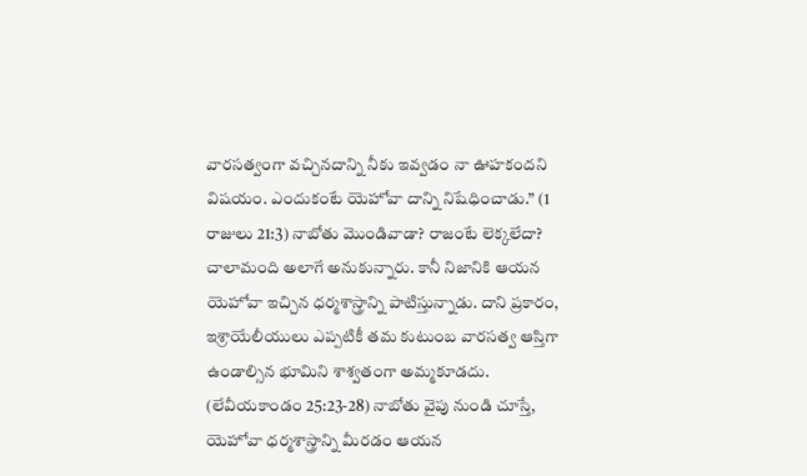వారసత్వంగా వచ్చినదాన్ని నీకు ఇవ్వడం నా ఊహకందని విషయం. ఎందుకంటే యెహోవా దాన్ని నిషేధించాడు.” (1 రాజులు 21:3) నాబోతు మొండివాడా? రాజంటే లెక్కలేదా? చాలామంది అలాగే అనుకున్నారు. కానీ నిజానికి ఆయన యెహోవా ఇచ్చిన ధర్మశాస్త్రాన్ని పాటిస్తున్నాడు. దాని ప్రకారం, ఇశ్రాయేలీయులు ఎప్పటికీ తమ కుటుంబ వారసత్వ ఆస్తిగా ఉండాల్సిన భూమిని శాశ్వతంగా అమ్మకూడదు. (లేవీయకాండం 25:23-28) నాబోతు వైపు నుండి చూస్తే, యెహోవా ధర్మశాస్త్రాన్ని మీరడం ఆయన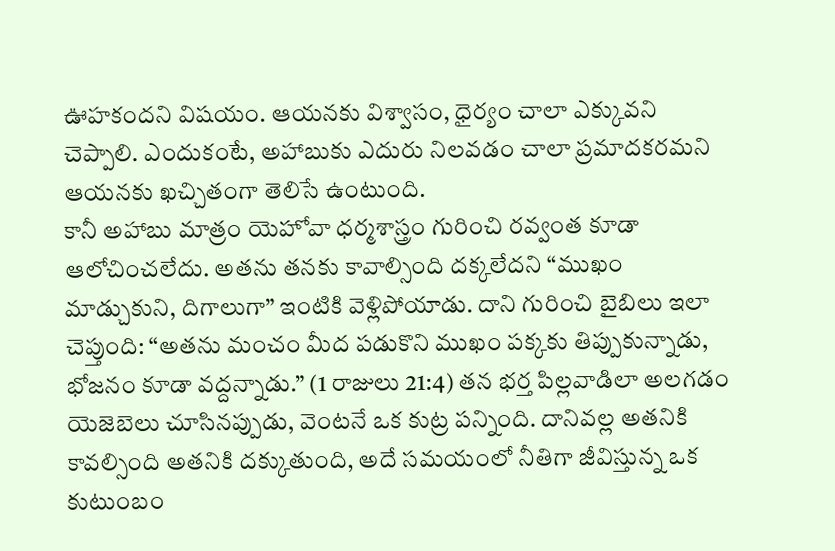ఊహకందని విషయం. ఆయనకు విశ్వాసం, ధైర్యం చాలా ఎక్కువని చెప్పాలి. ఎందుకంటే, అహాబుకు ఎదురు నిలవడం చాలా ప్రమాదకరమని ఆయనకు ఖచ్చితంగా తెలిసే ఉంటుంది.
కానీ అహాబు మాత్రం యెహోవా ధర్మశాస్త్రం గురించి రవ్వంత కూడా ఆలోచించలేదు. అతను తనకు కావాల్సింది దక్కలేదని “ముఖం మాడ్చుకుని, దిగాలుగా” ఇంటికి వెళ్లిపోయాడు. దాని గురించి బైబిలు ఇలా చెప్తుంది: “అతను మంచం మీద పడుకొని ముఖం పక్కకు తిప్పుకున్నాడు, భోజనం కూడా వద్దన్నాడు.” (1 రాజులు 21:4) తన భర్త పిల్లవాడిలా అలగడం యెజెబెలు చూసినప్పుడు, వెంటనే ఒక కుట్ర పన్నింది. దానివల్ల అతనికి కావల్సింది అతనికి దక్కుతుంది, అదే సమయంలో నీతిగా జీవిస్తున్న ఒక కుటుంబం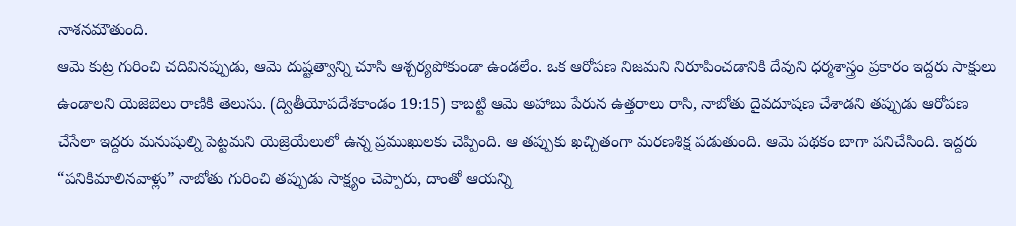నాశనమౌతుంది.
ఆమె కుట్ర గురించి చదివినప్పుడు, ఆమె దుష్టత్వాన్ని చూసి ఆశ్చర్యపోకుండా ఉండలేం. ఒక ఆరోపణ నిజమని నిరూపించడానికి దేవుని ధర్మశాస్త్రం ప్రకారం ఇద్దరు సాక్షులు ఉండాలని యెజెబెలు రాణికి తెలుసు. (ద్వితీయోపదేశకాండం 19:15) కాబట్టి ఆమె అహాబు పేరున ఉత్తరాలు రాసి, నాబోతు దైవదూషణ చేశాడని తప్పుడు ఆరోపణ చేసేలా ఇద్దరు మనుషుల్ని పెట్టమని యెజ్రెయేలులో ఉన్న ప్రముఖులకు చెప్పింది. ఆ తప్పుకు ఖచ్చితంగా మరణశిక్ష పడుతుంది. ఆమె పథకం బాగా పనిచేసింది. ఇద్దరు “పనికిమాలినవాళ్లు” నాబోతు గురించి తప్పుడు సాక్ష్యం చెప్పారు, దాంతో ఆయన్ని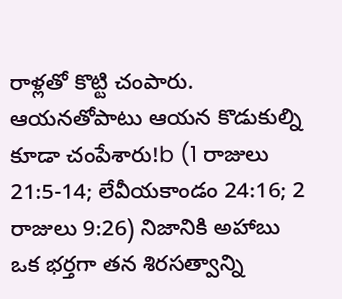రాళ్లతో కొట్టి చంపారు. ఆయనతోపాటు ఆయన కొడుకుల్ని కూడా చంపేశారు!b (1 రాజులు 21:5-14; లేవీయకాండం 24:16; 2 రాజులు 9:26) నిజానికి అహాబు ఒక భర్తగా తన శిరసత్వాన్ని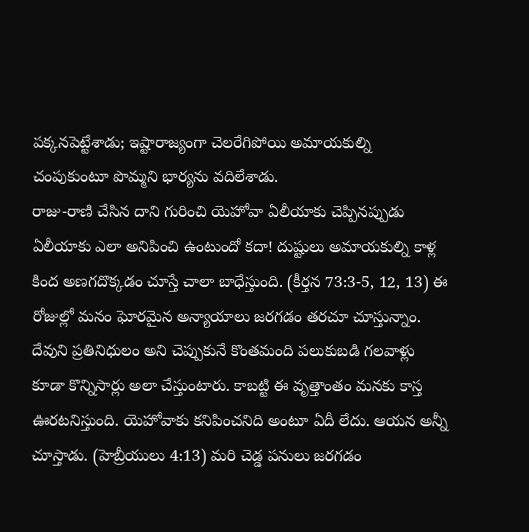పక్కనపెట్టేశాడు; ఇష్టారాజ్యంగా చెలరేగిపోయి అమాయకుల్ని చంపుకుంటూ పొమ్మని భార్యను వదిలేశాడు.
రాజు-రాణి చేసిన దాని గురించి యెహోవా ఏలీయాకు చెప్పినప్పుడు ఏలీయాకు ఎలా అనిపించి ఉంటుందో కదా! దుష్టులు అమాయకుల్ని కాళ్ల కింద అణగదొక్కడం చూస్తే చాలా బాధేస్తుంది. (కీర్తన 73:3-5, 12, 13) ఈ రోజుల్లో మనం ఘోరమైన అన్యాయాలు జరగడం తరచూ చూస్తున్నాం. దేవుని ప్రతినిధులం అని చెప్పుకునే కొంతమంది పలుకుబడి గలవాళ్లు కూడా కొన్నిసార్లు అలా చేస్తుంటారు. కాబట్టి ఈ వృత్తాంతం మనకు కాస్త ఊరటనిస్తుంది. యెహోవాకు కనిపించనిది అంటూ ఏదీ లేదు. ఆయన అన్నీ చూస్తాడు. (హెబ్రీయులు 4:13) మరి చెడ్డ పనులు జరగడం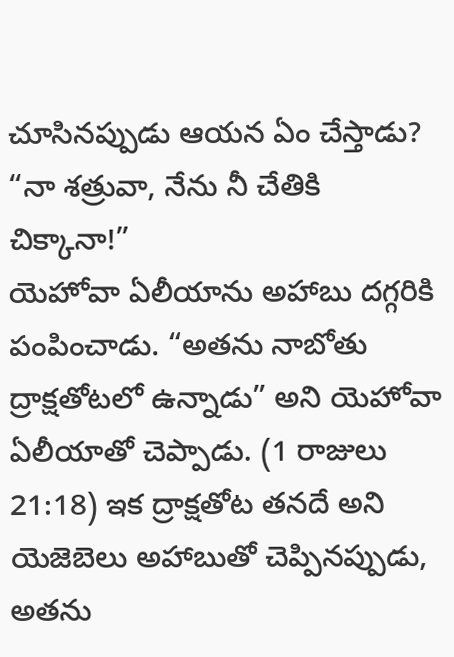చూసినప్పుడు ఆయన ఏం చేస్తాడు?
“నా శత్రువా, నేను నీ చేతికి చిక్కానా!”
యెహోవా ఏలీయాను అహాబు దగ్గరికి పంపించాడు. “అతను నాబోతు ద్రాక్షతోటలో ఉన్నాడు” అని యెహోవా ఏలీయాతో చెప్పాడు. (1 రాజులు 21:18) ఇక ద్రాక్షతోట తనదే అని యెజెబెలు అహాబుతో చెప్పినప్పుడు, అతను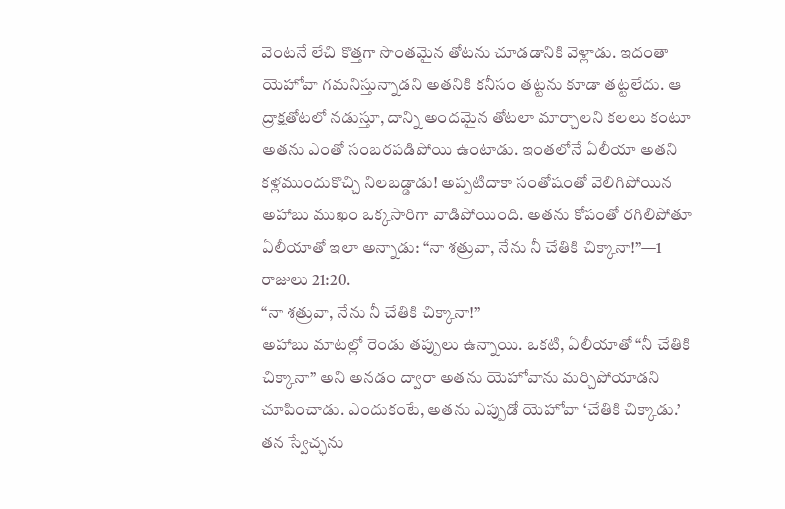వెంటనే లేచి కొత్తగా సొంతమైన తోటను చూడడానికి వెళ్లాడు. ఇదంతా యెహోవా గమనిస్తున్నాడని అతనికి కనీసం తట్టను కూడా తట్టలేదు. ఆ ద్రాక్షతోటలో నడుస్తూ, దాన్ని అందమైన తోటలా మార్చాలని కలలు కంటూ అతను ఎంతో సంబరపడిపోయి ఉంటాడు. ఇంతలోనే ఏలీయా అతని కళ్లముందుకొచ్చి నిలబడ్డాడు! అప్పటిదాకా సంతోషంతో వెలిగిపోయిన అహాబు ముఖం ఒక్కసారిగా వాడిపోయింది. అతను కోపంతో రగిలిపోతూ ఏలీయాతో ఇలా అన్నాడు: “నా శత్రువా, నేను నీ చేతికి చిక్కానా!”—1 రాజులు 21:20.
“నా శత్రువా, నేను నీ చేతికి చిక్కానా!”
అహాబు మాటల్లో రెండు తప్పులు ఉన్నాయి. ఒకటి, ఏలీయాతో “నీ చేతికి చిక్కానా” అని అనడం ద్వారా అతను యెహోవాను మర్చిపోయాడని చూపించాడు. ఎందుకంటే, అతను ఎప్పుడో యెహోవా ‘చేతికి చిక్కాడు.’ తన స్వేచ్ఛను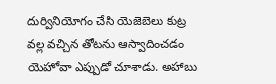దుర్వినియోగం చేసి యెజెబెలు కుట్ర వల్ల వచ్చిన తోటను ఆస్వాదించడం యెహోవా ఎప్పుడో చూశాడు. అహాబు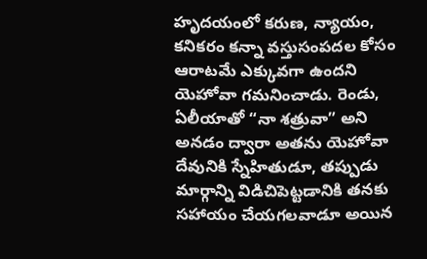హృదయంలో కరుణ, న్యాయం, కనికరం కన్నా వస్తుసంపదల కోసం ఆరాటమే ఎక్కువగా ఉందని యెహోవా గమనించాడు. రెండు, ఏలీయాతో “నా శత్రువా” అని అనడం ద్వారా అతను యెహోవా దేవునికి స్నేహితుడూ, తప్పుడు మార్గాన్ని విడిచిపెట్టడానికి తనకు సహాయం చేయగలవాడూ అయిన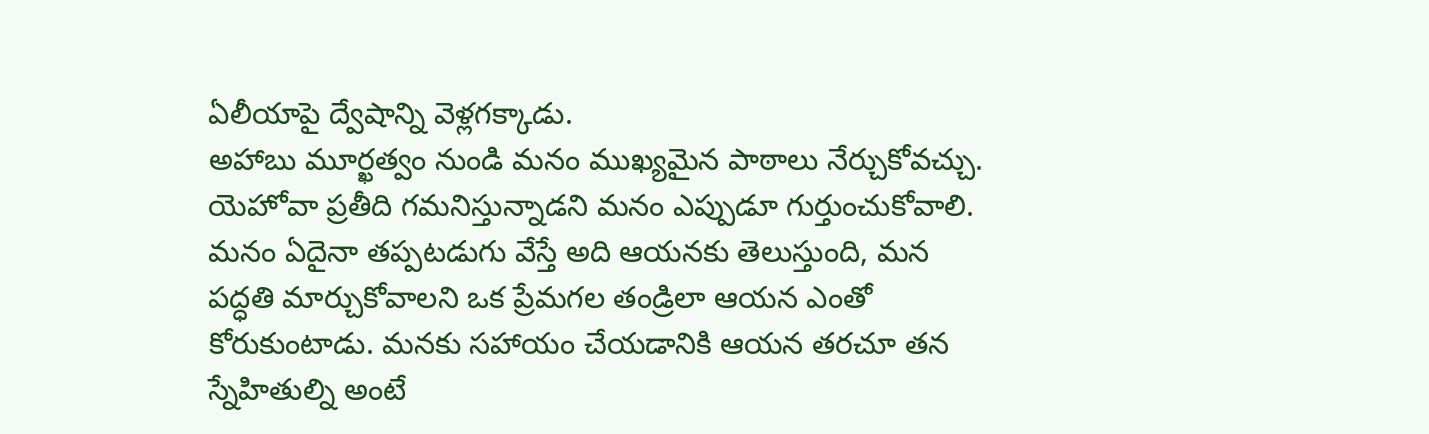ఏలీయాపై ద్వేషాన్ని వెళ్లగక్కాడు.
అహాబు మూర్ఖత్వం నుండి మనం ముఖ్యమైన పాఠాలు నేర్చుకోవచ్చు. యెహోవా ప్రతీది గమనిస్తున్నాడని మనం ఎప్పుడూ గుర్తుంచుకోవాలి. మనం ఏదైనా తప్పటడుగు వేస్తే అది ఆయనకు తెలుస్తుంది, మన పద్ధతి మార్చుకోవాలని ఒక ప్రేమగల తండ్రిలా ఆయన ఎంతో కోరుకుంటాడు. మనకు సహాయం చేయడానికి ఆయన తరచూ తన స్నేహితుల్ని అంటే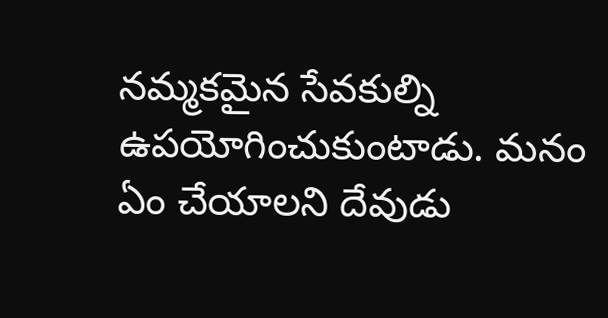నమ్మకమైన సేవకుల్ని ఉపయోగించుకుంటాడు. మనం ఏం చేయాలని దేవుడు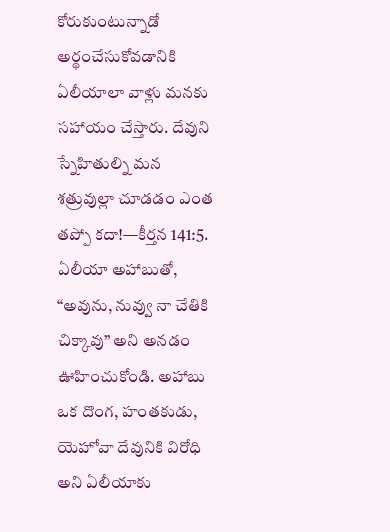కోరుకుంటున్నాడో అర్థంచేసుకోవడానికి ఏలీయాలా వాళ్లు మనకు సహాయం చేస్తారు. దేవుని స్నేహితుల్ని మన శత్రువుల్లా చూడడం ఎంత తప్పో కదా!—కీర్తన 141:5.
ఏలీయా అహాబుతో, “అవును, నువ్వు నా చేతికి చిక్కావు” అని అనడం ఊహించుకోండి. అహాబు ఒక దొంగ, హంతకుడు, యెహోవా దేవునికి విరోధి అని ఏలీయాకు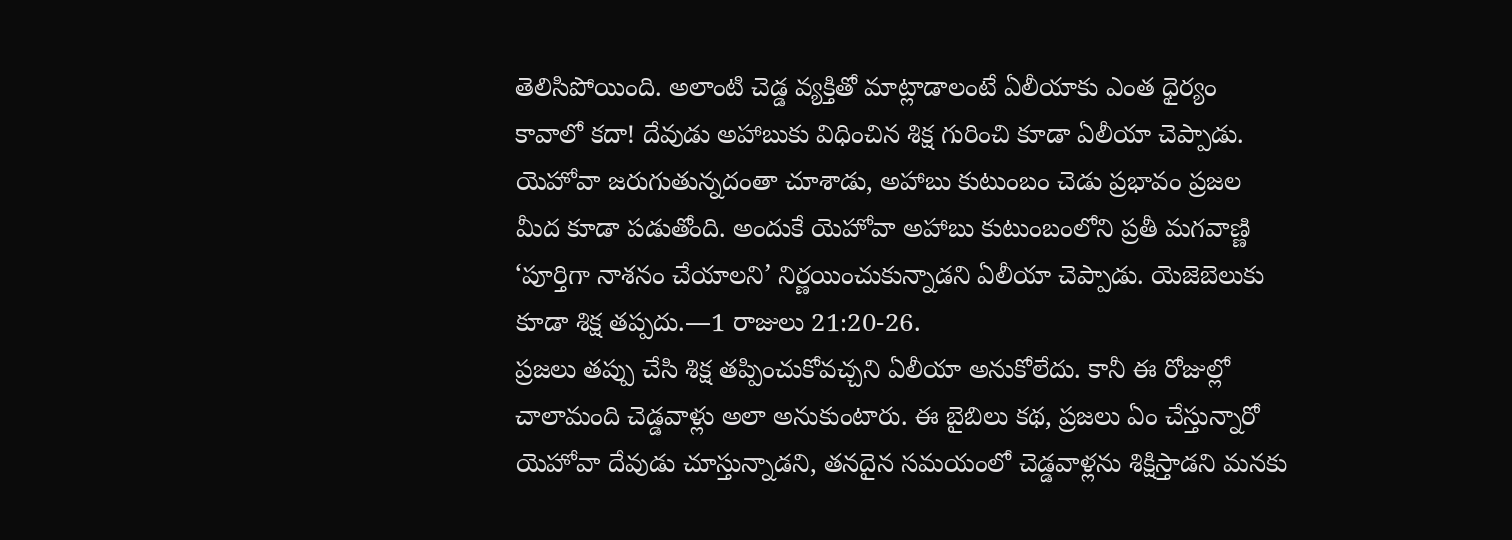తెలిసిపోయింది. అలాంటి చెడ్డ వ్యక్తితో మాట్లాడాలంటే ఏలీయాకు ఎంత ధైర్యం కావాలో కదా! దేవుడు అహాబుకు విధించిన శిక్ష గురించి కూడా ఏలీయా చెప్పాడు. యెహోవా జరుగుతున్నదంతా చూశాడు, అహాబు కుటుంబం చెడు ప్రభావం ప్రజల మీద కూడా పడుతోంది. అందుకే యెహోవా అహాబు కుటుంబంలోని ప్రతీ మగవాణ్ణి ‘పూర్తిగా నాశనం చేయాలని’ నిర్ణయించుకున్నాడని ఏలీయా చెప్పాడు. యెజెబెలుకు కూడా శిక్ష తప్పదు.—1 రాజులు 21:20-26.
ప్రజలు తప్పు చేసి శిక్ష తప్పించుకోవచ్చని ఏలీయా అనుకోలేదు. కానీ ఈ రోజుల్లో చాలామంది చెడ్డవాళ్లు అలా అనుకుంటారు. ఈ బైబిలు కథ, ప్రజలు ఏం చేస్తున్నారో యెహోవా దేవుడు చూస్తున్నాడని, తనదైన సమయంలో చెడ్డవాళ్లను శిక్షిస్తాడని మనకు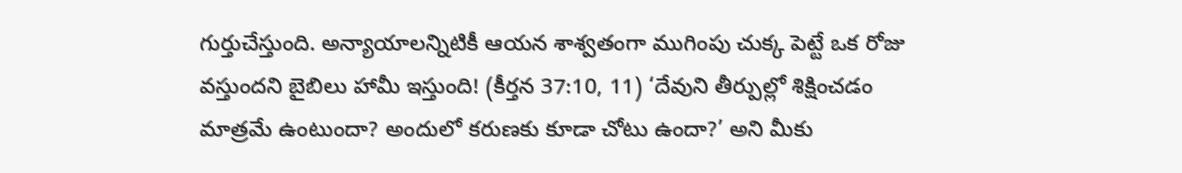గుర్తుచేస్తుంది. అన్యాయాలన్నిటికీ ఆయన శాశ్వతంగా ముగింపు చుక్క పెట్టే ఒక రోజు వస్తుందని బైబిలు హామీ ఇస్తుంది! (కీర్తన 37:10, 11) ‘దేవుని తీర్పుల్లో శిక్షించడం మాత్రమే ఉంటుందా? అందులో కరుణకు కూడా చోటు ఉందా?’ అని మీకు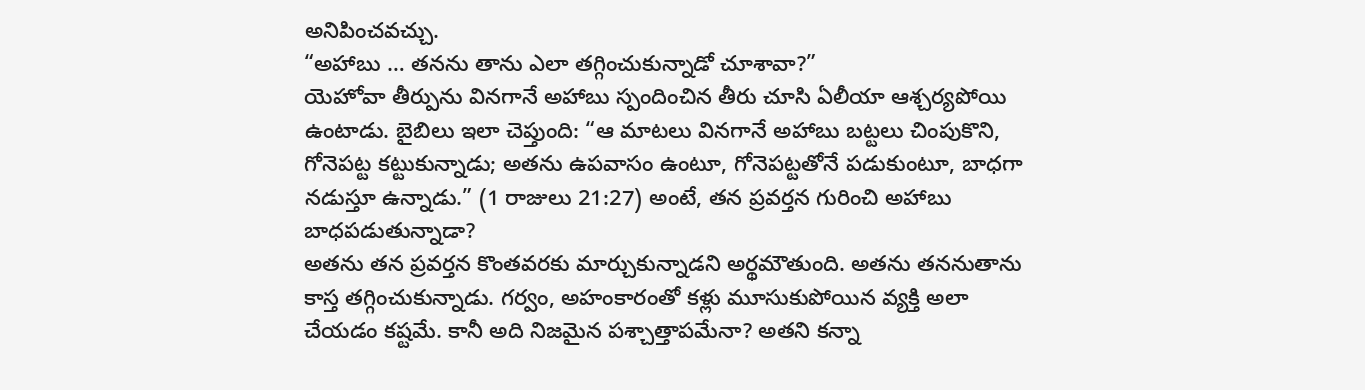అనిపించవచ్చు.
“అహాబు … తనను తాను ఎలా తగ్గించుకున్నాడో చూశావా?”
యెహోవా తీర్పును వినగానే అహాబు స్పందించిన తీరు చూసి ఏలీయా ఆశ్చర్యపోయి ఉంటాడు. బైబిలు ఇలా చెప్తుంది: “ఆ మాటలు వినగానే అహాబు బట్టలు చింపుకొని, గోనెపట్ట కట్టుకున్నాడు; అతను ఉపవాసం ఉంటూ, గోనెపట్టతోనే పడుకుంటూ, బాధగా నడుస్తూ ఉన్నాడు.” (1 రాజులు 21:27) అంటే, తన ప్రవర్తన గురించి అహాబు బాధపడుతున్నాడా?
అతను తన ప్రవర్తన కొంతవరకు మార్చుకున్నాడని అర్థమౌతుంది. అతను తననుతాను కాస్త తగ్గించుకున్నాడు. గర్వం, అహంకారంతో కళ్లు మూసుకుపోయిన వ్యక్తి అలా చేయడం కష్టమే. కానీ అది నిజమైన పశ్చాత్తాపమేనా? అతని కన్నా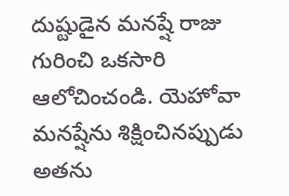దుష్టుడైన మనష్షే రాజు గురించి ఒకసారి ఆలోచించండి. యెహోవా మనష్షేను శిక్షించినప్పుడు అతను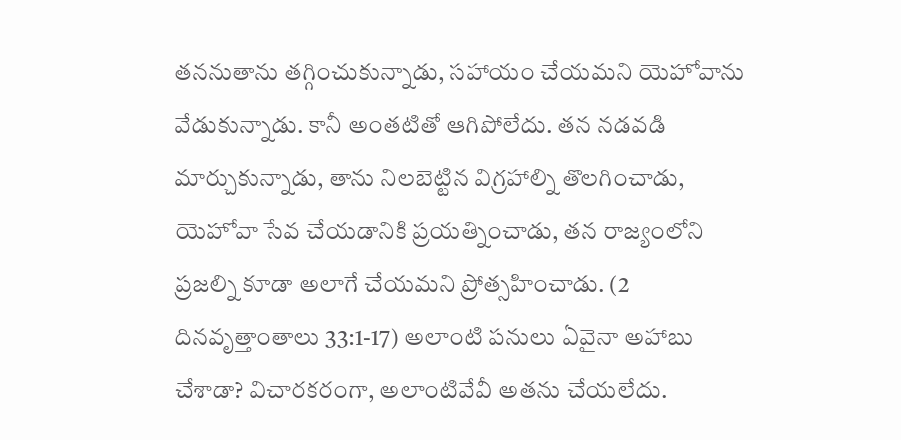తననుతాను తగ్గించుకున్నాడు, సహాయం చేయమని యెహోవాను వేడుకున్నాడు. కానీ అంతటితో ఆగిపోలేదు. తన నడవడి మార్చుకున్నాడు, తాను నిలబెట్టిన విగ్రహాల్ని తొలగించాడు, యెహోవా సేవ చేయడానికి ప్రయత్నించాడు, తన రాజ్యంలోని ప్రజల్ని కూడా అలాగే చేయమని ప్రోత్సహించాడు. (2 దినవృత్తాంతాలు 33:1-17) అలాంటి పనులు ఏవైనా అహాబు చేశాడా? విచారకరంగా, అలాంటివేవీ అతను చేయలేదు.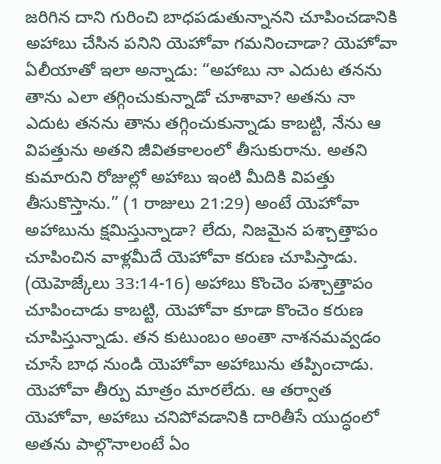జరిగిన దాని గురించి బాధపడుతున్నానని చూపించడానికి అహాబు చేసిన పనిని యెహోవా గమనించాడా? యెహోవా ఏలీయాతో ఇలా అన్నాడు: “అహాబు నా ఎదుట తనను తాను ఎలా తగ్గించుకున్నాడో చూశావా? అతను నా ఎదుట తనను తాను తగ్గించుకున్నాడు కాబట్టి, నేను ఆ విపత్తును అతని జీవితకాలంలో తీసుకురాను. అతని కుమారుని రోజుల్లో అహాబు ఇంటి మీదికి విపత్తు తీసుకొస్తాను.” (1 రాజులు 21:29) అంటే యెహోవా అహాబును క్షమిస్తున్నాడా? లేదు, నిజమైన పశ్చాత్తాపం చూపించిన వాళ్లమీదే యెహోవా కరుణ చూపిస్తాడు. (యెహెజ్కేలు 33:14-16) అహాబు కొంచెం పశ్చాత్తాపం చూపించాడు కాబట్టి, యెహోవా కూడా కొంచెం కరుణ చూపిస్తున్నాడు. తన కుటుంబం అంతా నాశనమవ్వడం చూసే బాధ నుండి యెహోవా అహాబును తప్పించాడు.
యెహోవా తీర్పు మాత్రం మారలేదు. ఆ తర్వాత యెహోవా, అహాబు చనిపోవడానికి దారితీసే యుద్ధంలో అతను పాల్గొనాలంటే ఏం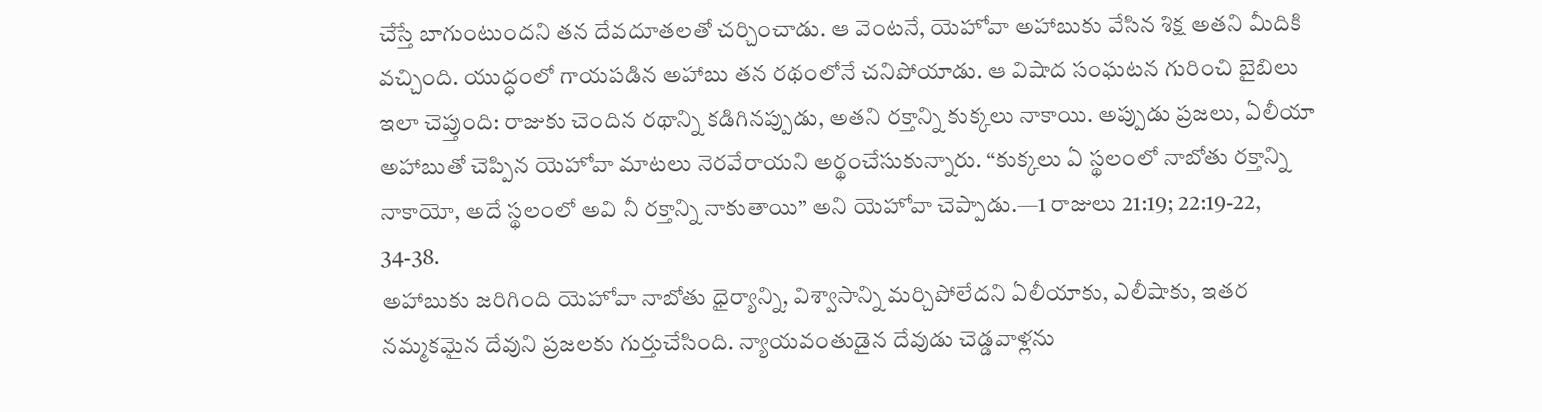చేస్తే బాగుంటుందని తన దేవదూతలతో చర్చించాడు. ఆ వెంటనే, యెహోవా అహాబుకు వేసిన శిక్ష అతని మీదికి వచ్చింది. యుద్ధంలో గాయపడిన అహాబు తన రథంలోనే చనిపోయాడు. ఆ విషాద సంఘటన గురించి బైబిలు ఇలా చెప్తుంది: రాజుకు చెందిన రథాన్ని కడిగినప్పుడు, అతని రక్తాన్ని కుక్కలు నాకాయి. అప్పుడు ప్రజలు, ఏలీయా అహాబుతో చెప్పిన యెహోవా మాటలు నెరవేరాయని అర్థంచేసుకున్నారు. “కుక్కలు ఏ స్థలంలో నాబోతు రక్తాన్ని నాకాయో, అదే స్థలంలో అవి నీ రక్తాన్ని నాకుతాయి” అని యెహోవా చెప్పాడు.—1 రాజులు 21:19; 22:19-22, 34-38.
అహాబుకు జరిగింది యెహోవా నాబోతు ధైర్యాన్ని, విశ్వాసాన్ని మర్చిపోలేదని ఏలీయాకు, ఎలీషాకు, ఇతర నమ్మకమైన దేవుని ప్రజలకు గుర్తుచేసింది. న్యాయవంతుడైన దేవుడు చెడ్డవాళ్లను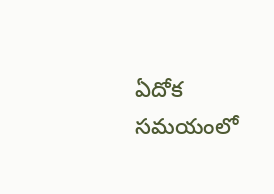ఏదోక సమయంలో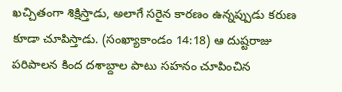ఖచ్చితంగా శిక్షిస్తాడు, అలాగే సరైన కారణం ఉన్నప్పుడు కరుణ కూడా చూపిస్తాడు. (సంఖ్యాకాండం 14:18) ఆ దుష్టరాజు పరిపాలన కింద దశాబ్దాల పాటు సహనం చూపించిన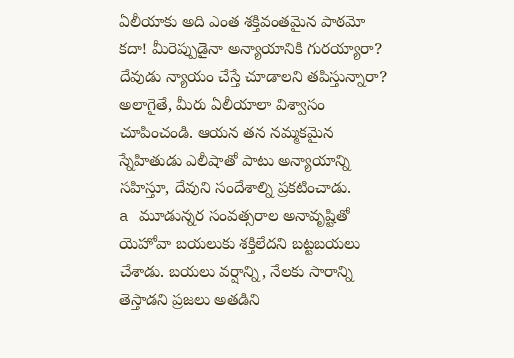ఏలీయాకు అది ఎంత శక్తివంతమైన పాఠమో కదా! మీరెప్పుడైనా అన్యాయానికి గురయ్యారా? దేవుడు న్యాయం చేస్తే చూడాలని తపిస్తున్నారా? అలాగైతే, మీరు ఏలీయాలా విశ్వాసం చూపించండి. ఆయన తన నమ్మకమైన స్నేహితుడు ఎలీషాతో పాటు అన్యాయాన్ని సహిస్తూ, దేవుని సందేశాల్ని ప్రకటించాడు.
a మూడున్నర సంవత్సరాల అనావృష్టితో యెహోవా బయలుకు శక్తిలేదని బట్టబయలు చేశాడు. బయలు వర్షాన్ని, నేలకు సారాన్ని తెస్తాడని ప్రజలు అతడిని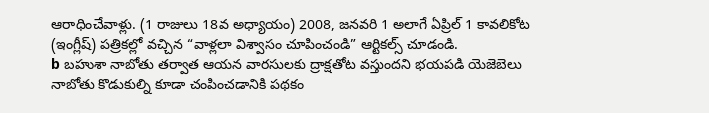ఆరాధించేవాళ్లు. (1 రాజులు 18వ అధ్యాయం) 2008, జనవరి 1 అలాగే ఏప్రిల్ 1 కావలికోట (ఇంగ్లీష్) పత్రికల్లో వచ్చిన “వాళ్లలా విశ్వాసం చూపించండి” ఆర్టికల్స్ చూడండి.
b బహుశా నాబోతు తర్వాత ఆయన వారసులకు ద్రాక్షతోట వస్తుందని భయపడి యెజెబెలు నాబోతు కొడుకుల్ని కూడా చంపించడానికి పథకం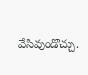వేసివుండొచ్చు.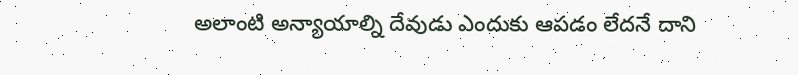అలాంటి అన్యాయాల్ని దేవుడు ఎందుకు ఆపడం లేదనే దాని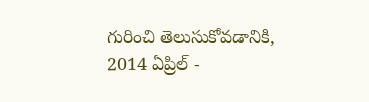గురించి తెలుసుకోవడానికి, 2014 ఏప్రిల్ -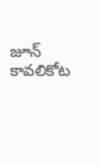జూన్ కావలికోట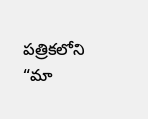పత్రికలోని “మా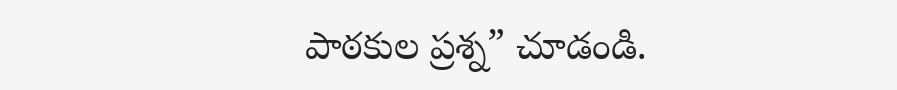పాఠకుల ప్రశ్న” చూడండి.